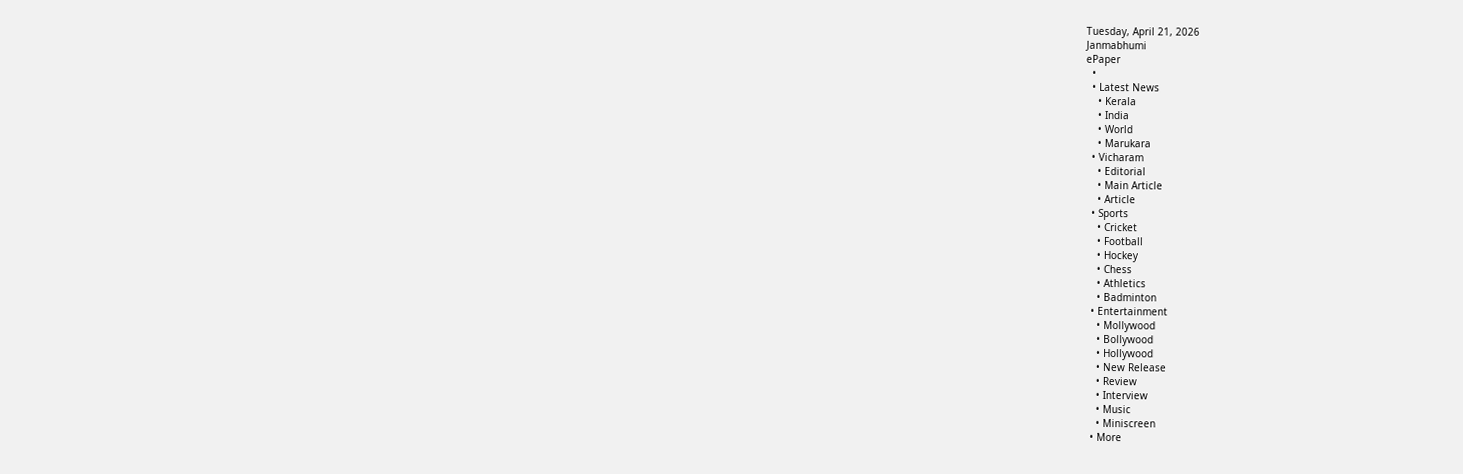Tuesday, April 21, 2026
Janmabhumi
ePaper
  •
  • Latest News
    • Kerala
    • India
    • World
    • Marukara
  • Vicharam
    • Editorial
    • Main Article
    • Article
  • Sports
    • Cricket
    • Football
    • Hockey
    • Chess
    • Athletics
    • Badminton
  • Entertainment
    • Mollywood
    • Bollywood
    • Hollywood
    • New Release
    • Review
    • Interview
    • Music
    • Miniscreen
  • More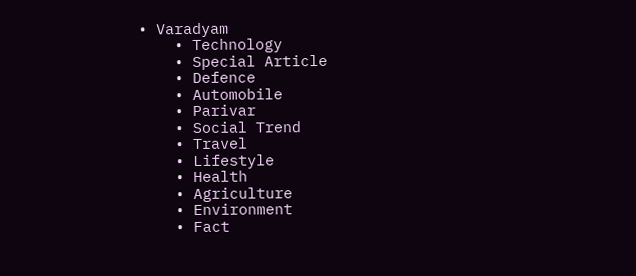• Varadyam
    • Technology
    • Special Article
    • Defence
    • Automobile
    • Parivar
    • Social Trend
    • Travel
    • Lifestyle
    • Health
    • Agriculture
    • Environment
    • Fact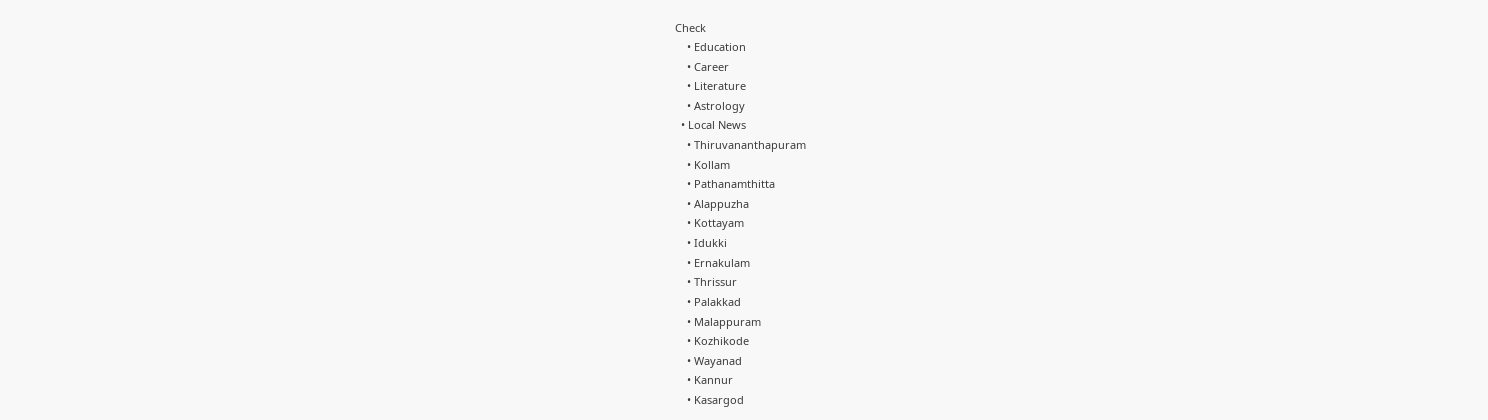Check
    • Education
    • Career
    • Literature
    • Astrology
  • Local News
    • Thiruvananthapuram
    • Kollam
    • Pathanamthitta
    • Alappuzha
    • Kottayam
    • Idukki
    • Ernakulam
    • Thrissur
    • Palakkad
    • Malappuram
    • Kozhikode
    • Wayanad
    • Kannur
    • Kasargod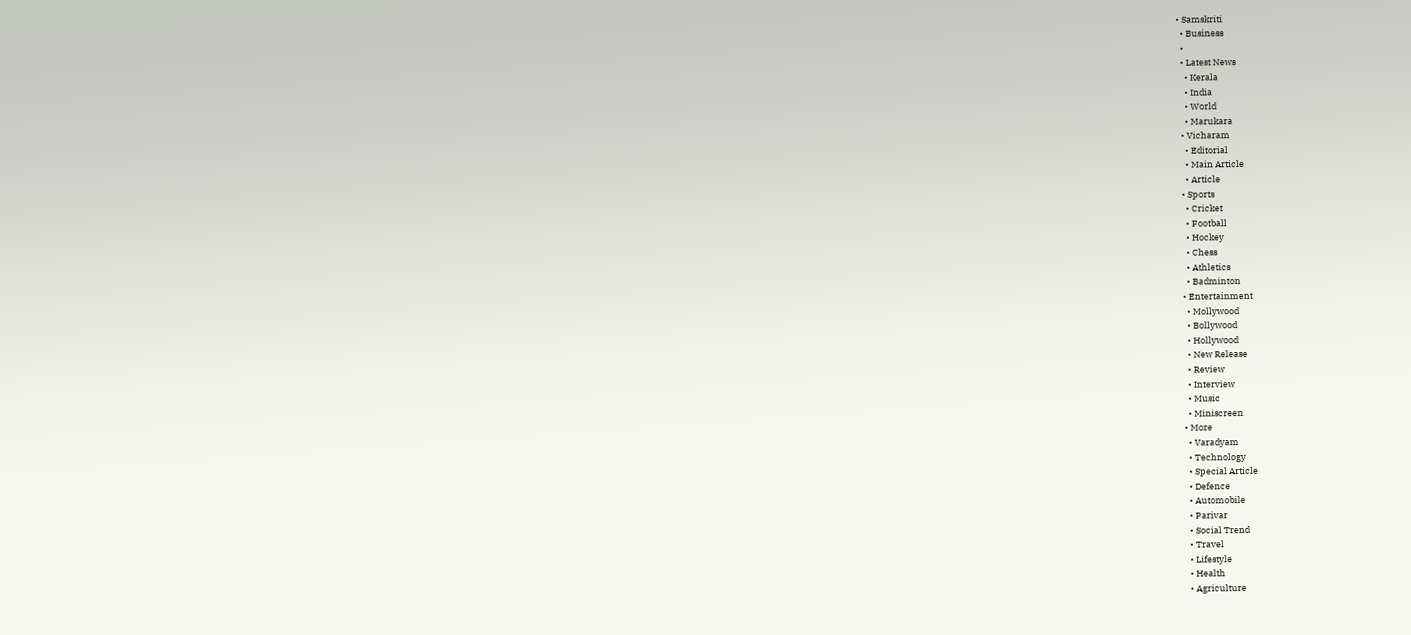• Samskriti
  • Business
  •
  • Latest News
    • Kerala
    • India
    • World
    • Marukara
  • Vicharam
    • Editorial
    • Main Article
    • Article
  • Sports
    • Cricket
    • Football
    • Hockey
    • Chess
    • Athletics
    • Badminton
  • Entertainment
    • Mollywood
    • Bollywood
    • Hollywood
    • New Release
    • Review
    • Interview
    • Music
    • Miniscreen
  • More
    • Varadyam
    • Technology
    • Special Article
    • Defence
    • Automobile
    • Parivar
    • Social Trend
    • Travel
    • Lifestyle
    • Health
    • Agriculture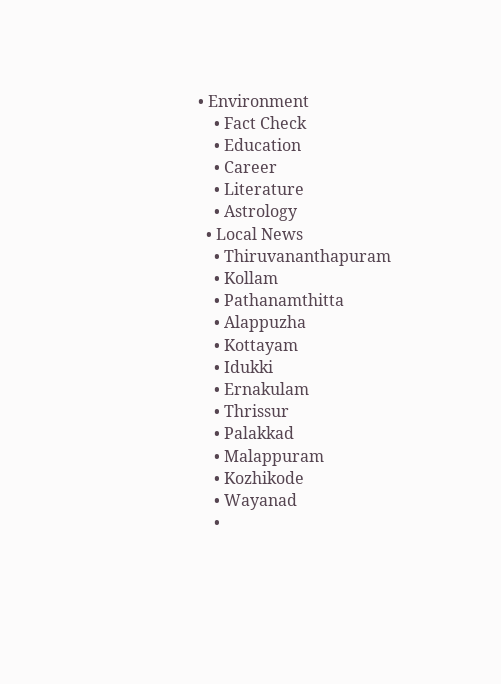• Environment
    • Fact Check
    • Education
    • Career
    • Literature
    • Astrology
  • Local News
    • Thiruvananthapuram
    • Kollam
    • Pathanamthitta
    • Alappuzha
    • Kottayam
    • Idukki
    • Ernakulam
    • Thrissur
    • Palakkad
    • Malappuram
    • Kozhikode
    • Wayanad
    •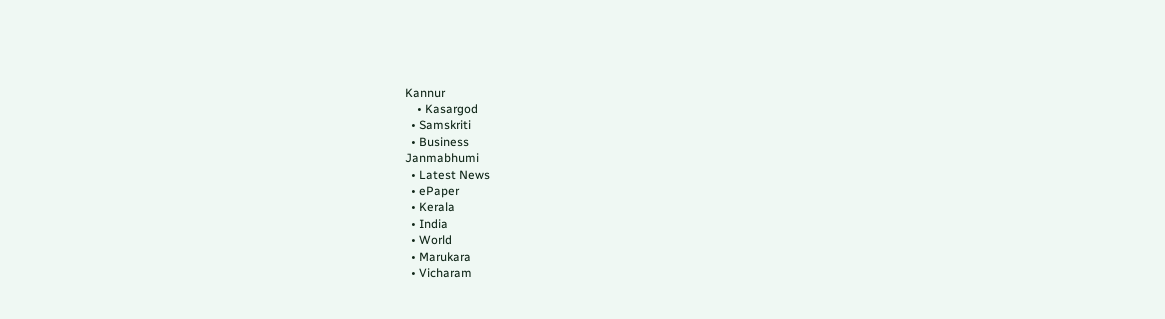Kannur
    • Kasargod
  • Samskriti
  • Business
Janmabhumi
  • Latest News
  • ePaper
  • Kerala
  • India
  • World
  • Marukara
  • Vicharam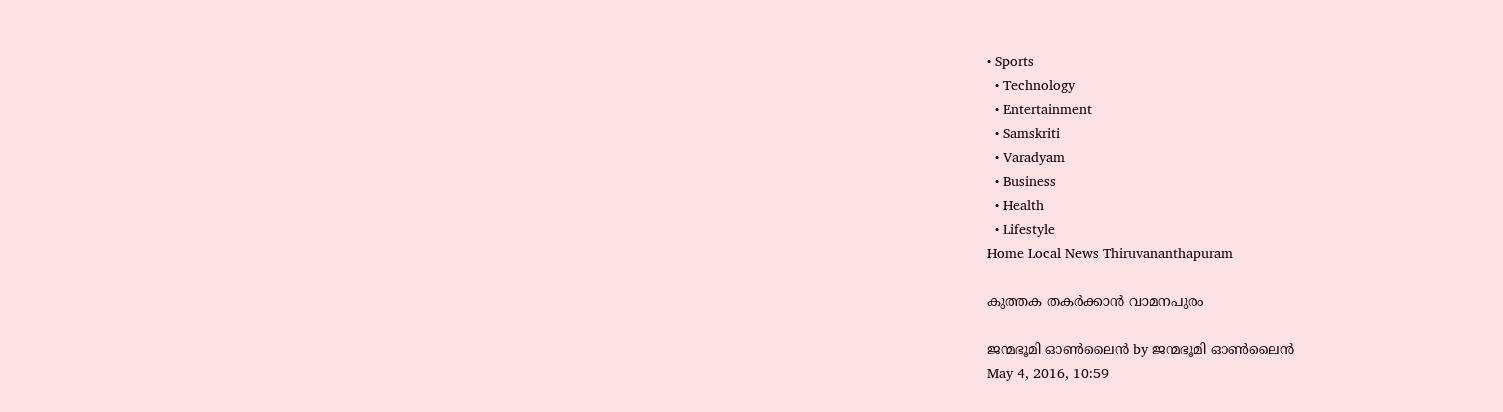• Sports
  • Technology
  • Entertainment
  • Samskriti
  • Varadyam
  • Business
  • Health
  • Lifestyle
Home Local News Thiruvananthapuram

കുത്തക തകര്‍ക്കാന്‍ വാമനപുരം

ജന്മഭൂമി ഓണ്‍ലൈന്‍ by ജന്മഭൂമി ഓണ്‍ലൈന്‍
May 4, 2016, 10:59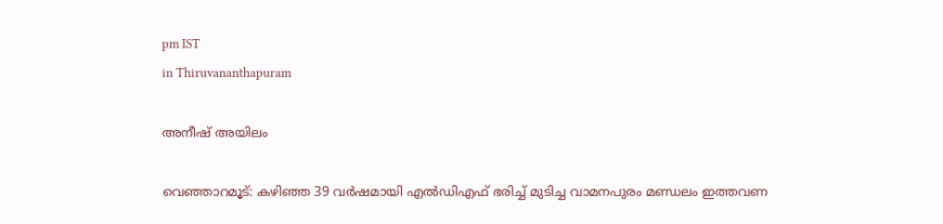pm IST
in Thiruvananthapuram

അനീഷ് അയിലം

വെഞ്ഞാറമൂട്: കഴിഞ്ഞ 39 വര്‍ഷമായി എല്‍ഡിഎഫ് ഭരിച്ച് മുടിച്ച വാമനപുരം മണ്ഡലം ഇത്തവണ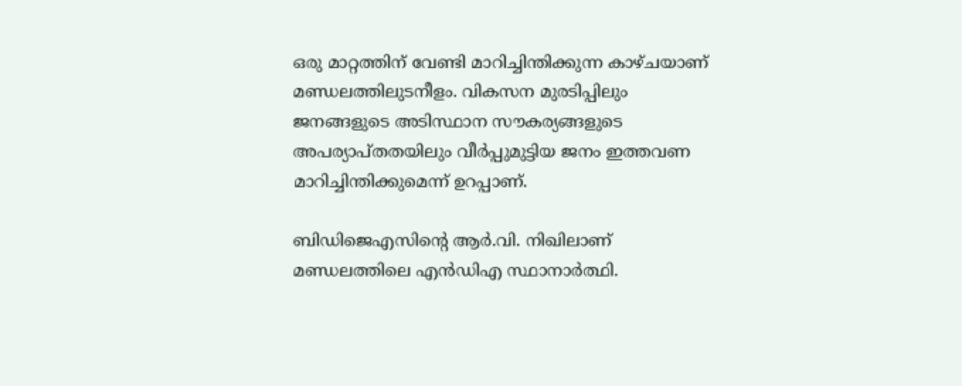ഒരു മാറ്റത്തിന് വേണ്ടി മാറിച്ചിന്തിക്കുന്ന കാഴ്ചയാണ് മണ്ഡലത്തിലുടനീളം. വികസന മുരടിപ്പിലും ജനങ്ങളുടെ അടിസ്ഥാന സൗകര്യങ്ങളുടെ അപര്യാപ്തതയിലും വീര്‍പ്പുമുട്ടിയ ജനം ഇത്തവണ മാറിച്ചിന്തിക്കുമെന്ന് ഉറപ്പാണ്.

ബിഡിജെഎസിന്റെ ആര്‍.വി. നിഖിലാണ് മണ്ഡലത്തിലെ എന്‍ഡിഎ സ്ഥാനാര്‍ത്ഥി.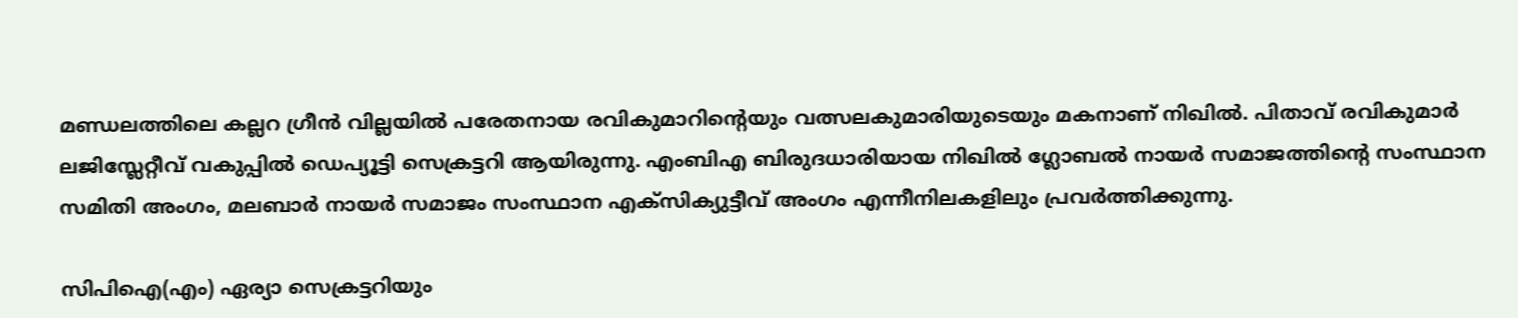മണ്ഡലത്തിലെ കല്ലറ ഗ്രീന്‍ വില്ലയില്‍ പരേതനായ രവികുമാറിന്റെയും വത്സലകുമാരിയുടെയും മകനാണ് നിഖില്‍. പിതാവ് രവികുമാര്‍ ലജിസ്ലേറ്റീവ് വകുപ്പില്‍ ഡെപ്യൂട്ടി സെക്രട്ടറി ആയിരുന്നു. എംബിഎ ബിരുദധാരിയായ നിഖില്‍ ഗ്ലോബല്‍ നായര്‍ സമാജത്തിന്റെ സംസ്ഥാന സമിതി അംഗം, മലബാര്‍ നായര്‍ സമാജം സംസ്ഥാന എക്‌സിക്യുട്ടീവ് അംഗം എന്നീനിലകളിലും പ്രവര്‍ത്തിക്കുന്നു.

സിപിഐ(എം) ഏര്യാ സെക്രട്ടറിയും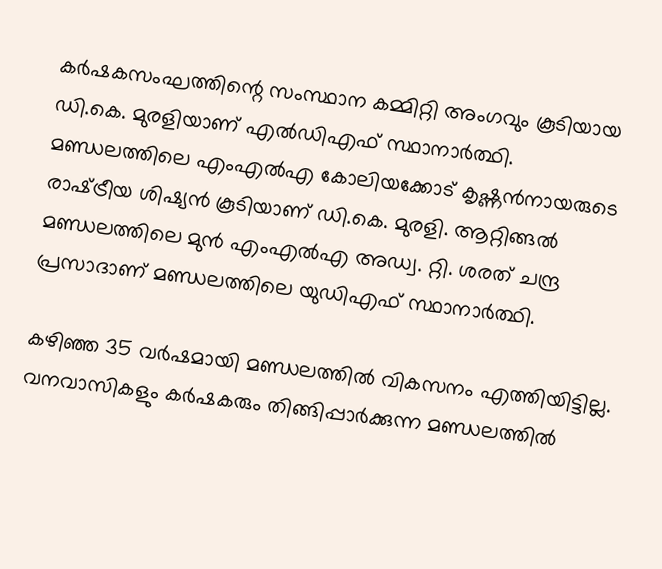കര്‍ഷകസംഘത്തിന്റെ സംസ്ഥാന കമ്മിറ്റി അംഗവും കൂടിയായ ഡി.കെ. മുരളിയാണ് എല്‍ഡിഎഫ് സ്ഥാനാര്‍ത്ഥി. മണ്ഡലത്തിലെ എംഎല്‍എ കോലിയക്കോട് കൃഷ്ണന്‍നായരുടെ രാഷ്‌ട്രീയ ശിഷ്യന്‍ കൂടിയാണ് ഡി.കെ. മുരളി. ആറ്റിങ്ങല്‍ മണ്ഡലത്തിലെ മുന്‍ എംഎല്‍എ അഡ്വ. റ്റി. ശരത് ചന്ദ്ര പ്രസാദാണ് മണ്ഡലത്തിലെ യുഡിഎഫ് സ്ഥാനാര്‍ത്ഥി.

കഴിഞ്ഞ 35 വര്‍ഷമായി മണ്ഡലത്തില്‍ വികസനം എത്തിയിട്ടില്ല. വനവാസികളും കര്‍ഷകരും തിങ്ങിപ്പാര്‍ക്കുന്ന മണ്ഡലത്തില്‍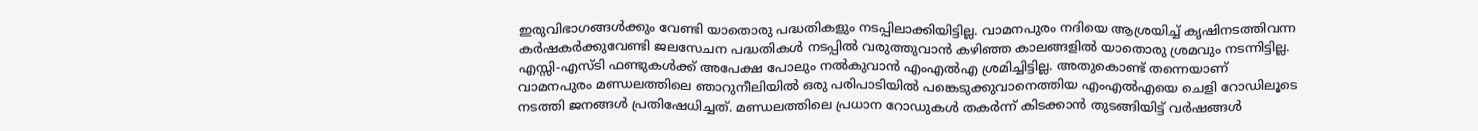ഇരുവിഭാഗങ്ങള്‍ക്കും വേണ്ടി യാതൊരു പദ്ധതികളും നടപ്പിലാക്കിയിട്ടില്ല. വാമനപുരം നദിയെ ആശ്രയിച്ച് കൃഷിനടത്തിവന്ന കര്‍ഷകര്‍ക്കുവേണ്ടി ജലസേചന പദ്ധതികള്‍ നടപ്പില്‍ വരുത്തുവാന്‍ കഴിഞ്ഞ കാലങ്ങളില്‍ യാതൊരു ശ്രമവും നടന്നിട്ടില്ല. എസ്സി-എസ്ടി ഫണ്ടുകള്‍ക്ക് അപേക്ഷ പോലും നല്‍കുവാന്‍ എംഎല്‍എ ശ്രമിച്ചിട്ടില്ല. അതുകൊണ്ട് തന്നെയാണ് വാമനപുരം മണ്ഡലത്തിലെ ഞാറുനീലിയില്‍ ഒരു പരിപാടിയില്‍ പങ്കെടുക്കുവാനെത്തിയ എംഎല്‍എയെ ചെളി റോഡിലൂടെ നടത്തി ജനങ്ങള്‍ പ്രതിഷേധിച്ചത്. മണ്ഡലത്തിലെ പ്രധാന റോഡുകള്‍ തകര്‍ന്ന് കിടക്കാന്‍ തുടങ്ങിയിട്ട് വര്‍ഷങ്ങള്‍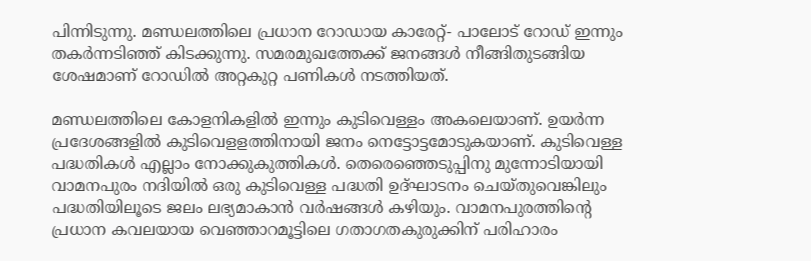പിന്നിടുന്നു. മണ്ഡലത്തിലെ പ്രധാന റോഡായ കാരേറ്റ്- പാലോട് റോഡ് ഇന്നും തകര്‍ന്നടിഞ്ഞ് കിടക്കുന്നു. സമരമുഖത്തേക്ക് ജനങ്ങള്‍ നീങ്ങിതുടങ്ങിയ ശേഷമാണ് റോഡില്‍ അറ്റകുറ്റ പണികള്‍ നടത്തിയത്.

മണ്ഡലത്തിലെ കോളനികളില്‍ ഇന്നും കുടിവെള്ളം അകലെയാണ്. ഉയര്‍ന്ന പ്രദേശങ്ങളില്‍ കുടിവെളളത്തിനായി ജനം നെട്ടോട്ടമോടുകയാണ്. കുടിവെള്ള പദ്ധതികള്‍ എല്ലാം നോക്കുകുത്തികള്‍. തെരെഞ്ഞെടുപ്പിനു മുന്നോടിയായി വാമനപുരം നദിയില്‍ ഒരു കുടിവെള്ള പദ്ധതി ഉദ്ഘാടനം ചെയ്തുവെങ്കിലും പദ്ധതിയിലൂടെ ജലം ലഭ്യമാകാന്‍ വര്‍ഷങ്ങള്‍ കഴിയും. വാമനപുരത്തിന്റെ പ്രധാന കവലയായ വെഞ്ഞാറമൂട്ടിലെ ഗതാഗതകുരുക്കിന് പരിഹാരം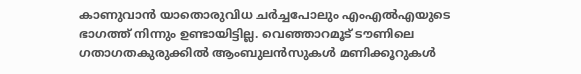കാണുവാന്‍ യാതൊരുവിധ ചര്‍ച്ചപോലും എംഎല്‍എയുടെ ഭാഗത്ത് നിന്നും ഉണ്ടായിട്ടില്ല. വെഞ്ഞാറമൂട് ടൗണിലെ ഗതാഗതകുരുക്കില്‍ ആംബുലന്‍സുകള്‍ മണിക്കൂറുകള്‍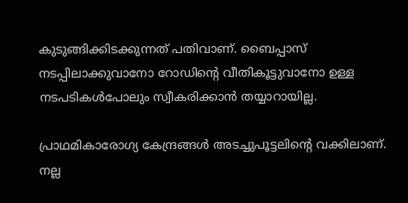കുടുങ്ങിക്കിടക്കുന്നത് പതിവാണ്. ബൈപ്പാസ് നടപ്പിലാക്കുവാനോ റോഡിന്റെ വീതികൂട്ടുവാനോ ഉള്ള നടപടികള്‍പോലും സ്വീകരിക്കാന്‍ തയ്യാറായില്ല.

പ്രാഥമികാരോഗ്യ കേന്ദ്രങ്ങള്‍ അടച്ചുപൂട്ടലിന്റെ വക്കിലാണ്. നല്ല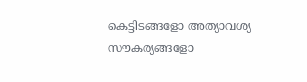കെട്ടിടങ്ങളോ അത്യാവശ്യ സൗകര്യങ്ങളോ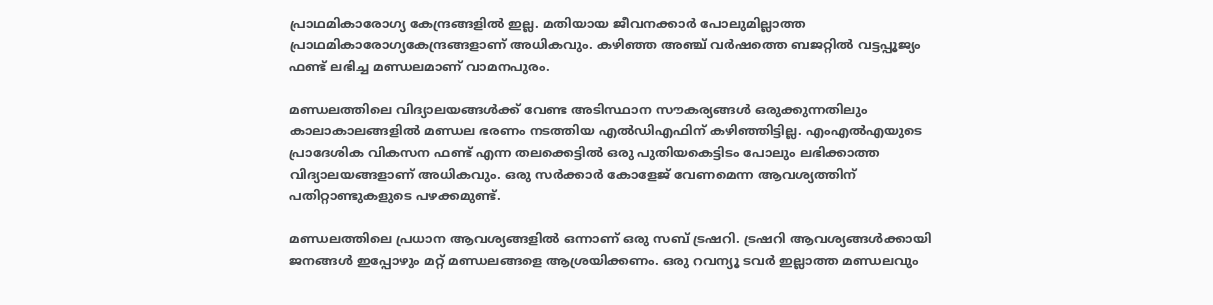പ്രാഥമികാരോഗ്യ കേന്ദ്രങ്ങളില്‍ ഇല്ല. മതിയായ ജീവനക്കാര്‍ പോലുമില്ലാത്ത പ്രാഥമികാരോഗ്യകേന്ദ്രങ്ങളാണ് അധികവും. കഴിഞ്ഞ അഞ്ച് വര്‍ഷത്തെ ബജറ്റില്‍ വട്ടപ്പൂജ്യം ഫണ്ട് ലഭിച്ച മണ്ഡലമാണ് വാമനപുരം.

മണ്ഡലത്തിലെ വിദ്യാലയങ്ങള്‍ക്ക് വേണ്ട അടിസ്ഥാന സൗകര്യങ്ങള്‍ ഒരുക്കുന്നതിലും കാലാകാലങ്ങളില്‍ മണ്ഡല ഭരണം നടത്തിയ എല്‍ഡിഎഫിന് കഴിഞ്ഞിട്ടില്ല. എംഎല്‍എയുടെ പ്രാദേശിക വികസന ഫണ്ട് എന്ന തലക്കെട്ടില്‍ ഒരു പുതിയകെട്ടിടം പോലും ലഭിക്കാത്ത വിദ്യാലയങ്ങളാണ് അധികവും. ഒരു സര്‍ക്കാര്‍ കോളേജ് വേണമെന്ന ആവശ്യത്തിന് പതിറ്റാണ്ടുകളുടെ പഴക്കമുണ്ട്.

മണ്ഡലത്തിലെ പ്രധാന ആവശ്യങ്ങളില്‍ ഒന്നാണ് ഒരു സബ് ട്രഷറി. ട്രഷറി ആവശ്യങ്ങള്‍ക്കായി ജനങ്ങള്‍ ഇപ്പോഴും മറ്റ് മണ്ഡലങ്ങളെ ആശ്രയിക്കണം. ഒരു റവന്യൂ ടവര്‍ ഇല്ലാത്ത മണ്ഡലവും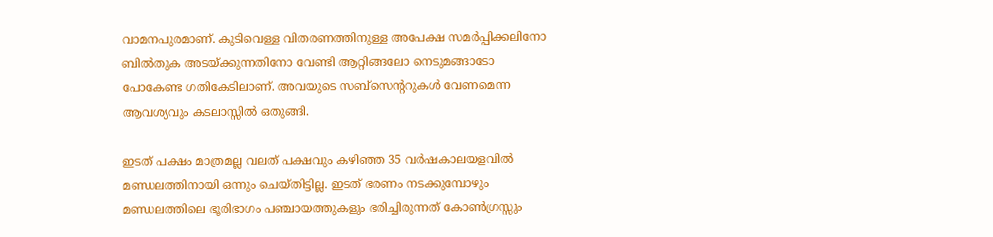വാമനപുരമാണ്. കുടിവെള്ള വിതരണത്തിനുള്ള അപേക്ഷ സമര്‍പ്പിക്കലിനോ ബില്‍തുക അടയ്‌ക്കുന്നതിനോ വേണ്ടി ആറ്റിങ്ങലോ നെടുമങ്ങാടോ പോകേണ്ട ഗതികേടിലാണ്. അവയുടെ സബ്‌സെന്ററുകള്‍ വേണമെന്ന ആവശ്യവും കടലാസ്സില്‍ ഒതുങ്ങി.

ഇടത് പക്ഷം മാത്രമല്ല വലത് പക്ഷവും കഴിഞ്ഞ 35 വര്‍ഷകാലയളവില്‍ മണ്ഡലത്തിനായി ഒന്നും ചെയ്തിട്ടില്ല. ഇടത് ഭരണം നടക്കുമ്പോഴും മണ്ഡലത്തിലെ ഭൂരിഭാഗം പഞ്ചായത്തുകളും ഭരിച്ചിരുന്നത് കോണ്‍ഗ്രസ്സും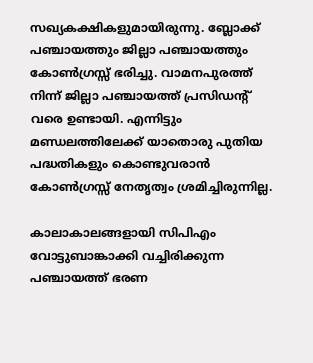സഖ്യകക്ഷികളുമായിരുന്നു. ബ്ലോക്ക് പഞ്ചായത്തും ജില്ലാ പഞ്ചായത്തും കോണ്‍ഗ്രസ്സ് ഭരിച്ചു. വാമനപുരത്ത് നിന്ന് ജില്ലാ പഞ്ചായത്ത് പ്രസിഡന്റ് വരെ ഉണ്ടായി. എന്നിട്ടും മണ്ഡലത്തിലേക്ക് യാതൊരു പുതിയ പദ്ധതികളും കൊണ്ടുവരാന്‍ കോണ്‍ഗ്രസ്സ് നേതൃത്വം ശ്രമിച്ചിരുന്നില്ല.

കാലാകാലങ്ങളായി സിപിഎം വോട്ടുബാങ്കാക്കി വച്ചിരിക്കുന്ന പഞ്ചായത്ത് ഭരണ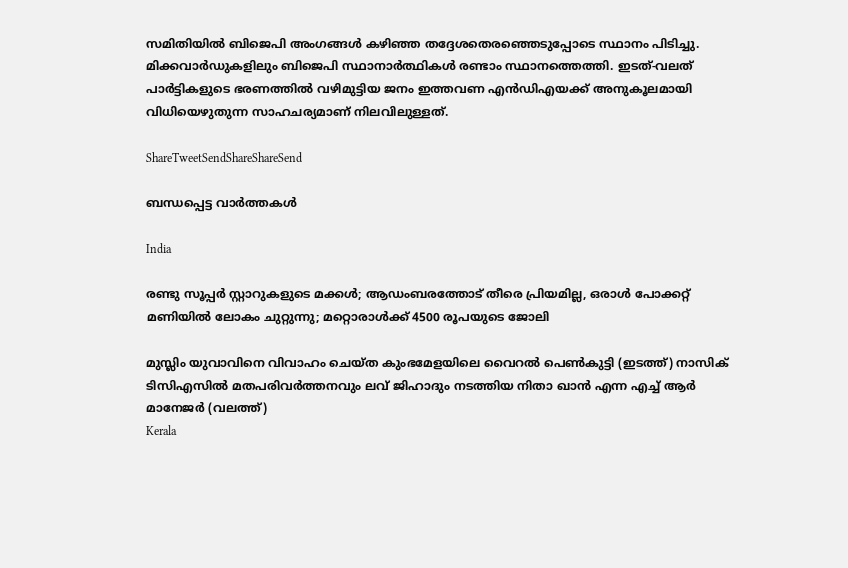സമിതിയില്‍ ബിജെപി അംഗങ്ങള്‍ കഴിഞ്ഞ തദ്ദേശതെരഞ്ഞെടുപ്പോടെ സ്ഥാനം പിടിച്ചു. മിക്കവാര്‍ഡുകളിലും ബിജെപി സ്ഥാനാര്‍ത്ഥികള്‍ രണ്ടാം സ്ഥാനത്തെത്തി. ഇടത്-വലത് പാര്‍ട്ടികളുടെ ഭരണത്തില്‍ വഴിമുട്ടിയ ജനം ഇത്തവണ എന്‍ഡിഎയക്ക് അനുകൂലമായി വിധിയെഴുതുന്ന സാഹചര്യമാണ് നിലവിലുള്ളത്.

ShareTweetSendShareShareSend

ബന്ധപ്പെട്ട വാര്‍ത്തകള്‍

India

രണ്ടു സൂപ്പര്‍ സ്റ്റാറുകളുടെ മക്കള്‍; ആഡംബരത്തോട് തീരെ പ്രിയമില്ല, ഒരാള്‍ പോക്കറ്റ് മണിയില്‍ ലോകം ചുറ്റുന്നു; മറ്റൊരാള്‍ക്ക് 4500 രൂപയുടെ ജോലി

മുസ്ലിം യുവാവിനെ വിവാഹം ചെയ്ത കുംഭമേളയിലെ വൈറല്‍ പെണ്‍കുട്ടി (ഇടത്ത്) നാസിക് ടിസിഎസില്‍ മതപരിവര്‍ത്തനവും ലവ് ജിഹാദും നടത്തിയ നിതാ ഖാന്‍ എന്ന എച്ച് ആര്‍ മാനേജര്‍ (വലത്ത്)
Kerala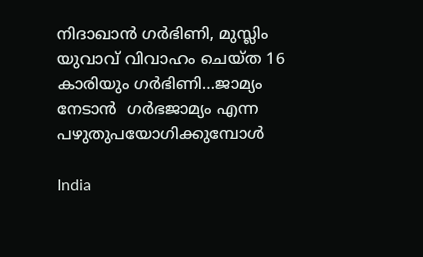നിദാഖാന്‍ ഗര്‍ഭിണി, മുസ്ലിം യുവാവ് വിവാഹം ചെയ്ത 16 കാരിയും ഗര്‍ഭിണി…ജാമ്യം നേടാന്‍  ഗര്‍ഭജാമ്യം എന്ന പഴുതുപയോഗിക്കുമ്പോള്‍

India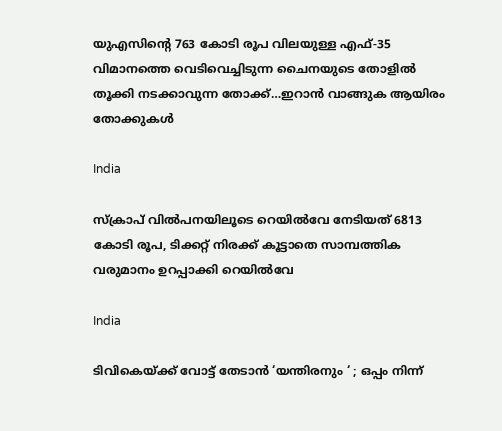യുഎസിന്റെ 763 കോടി രൂപ വിലയുള്ള എഫ്-35 വിമാനത്തെ വെടിവെച്ചിടുന്ന ചൈനയുടെ തോളില്‍ തൂക്കി നടക്കാവുന്ന തോക്ക്…ഇറാന്‍ വാങ്ങുക ആയിരം തോക്കുകള്‍

India

സ്ക്രാപ് വില്‍പനയിലൂടെ റെയില്‍വേ നേടിയത് 6813 കോടി രൂപ, ടിക്കറ്റ് നിരക്ക് കൂട്ടാതെ സാമ്പത്തിക വരുമാനം ഉറപ്പാക്കി റെയില്‍വേ

India

ടിവികെയ്‌ക്ക് വോട്ട് തേടാൻ ‘യന്തിരനും ‘ ; ഒപ്പം നിന്ന്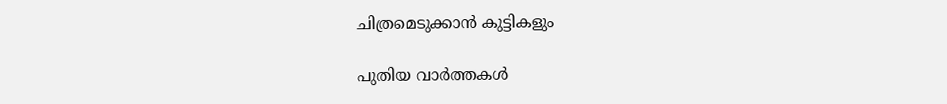ചിത്രമെടുക്കാൻ കുട്ടികളും

പുതിയ വാര്‍ത്തകള്‍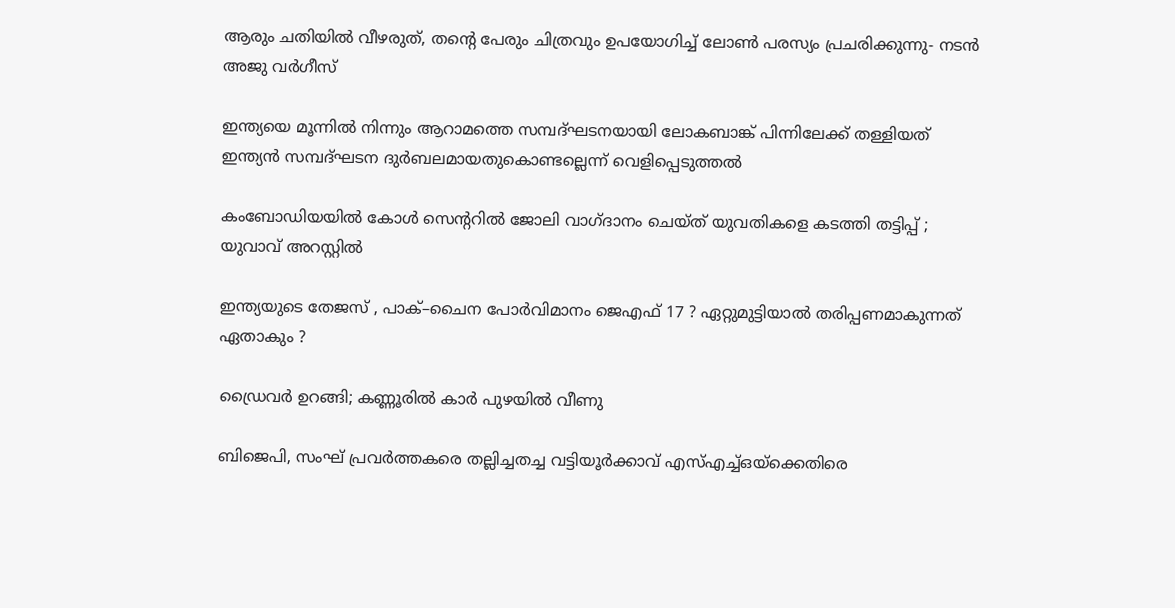ആരും ചതിയില്‍ വീഴരുത്, തന്റെ പേരും ചിത്രവും ഉപയോഗിച്ച് ലോണ്‍ പരസ്യം പ്രചരിക്കുന്നു- നടന്‍ അജു വര്‍ഗീസ്

ഇന്ത്യയെ മൂന്നില്‍ നിന്നും ആറാമത്തെ സമ്പദ്ഘടനയായി ലോകബാങ്ക് പിന്നിലേക്ക് തള്ളിയത് ഇന്ത്യന്‍ സമ്പദ്ഘടന ദുര്‍ബലമായതുകൊണ്ടല്ലെന്ന് വെളിപ്പെടുത്തല്‍

കംബോഡിയയില്‍ കോള്‍ സെന്ററില്‍ ജോലി വാഗ്ദാനം ചെയ്ത് യുവതികളെ കടത്തി തട്ടിപ്പ് ; യുവാവ് അറസ്റ്റില്‍

ഇന്ത്യയുടെ തേജസ് , പാക്–ചൈന പോര്‍വിമാനം ജെഎഫ് 17 ? ഏറ്റുമുട്ടിയാൽ തരിപ്പണമാകുന്നത് ഏതാകും ?

ഡ്രൈവര്‍ ഉറങ്ങി; കണ്ണൂരില്‍ കാര്‍ പുഴയില്‍ വീണു

ബിജെപി, സംഘ് പ്രവര്‍ത്തകരെ തല്ലിച്ചതച്ച വട്ടിയൂര്‍ക്കാവ് എസ്എച്ച്ഒയ്‌ക്കെതിരെ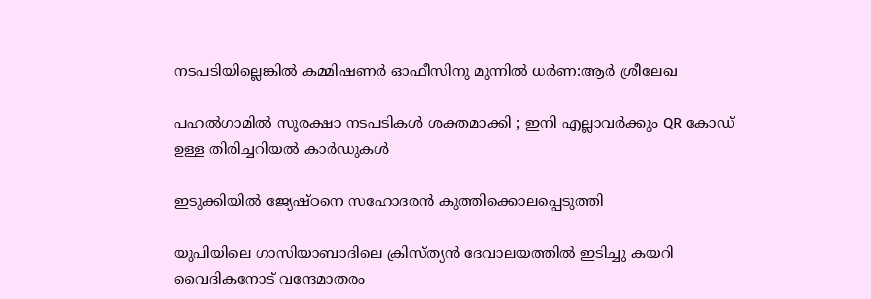നടപടിയില്ലെങ്കില്‍ കമ്മിഷണര്‍ ഓഫീസിനു മുന്നില്‍ ധര്‍ണ:ആര്‍ ശ്രീലേഖ

പഹൽഗാമിൽ സുരക്ഷാ നടപടികൾ ശക്തമാക്കി ; ഇനി എല്ലാവർക്കും QR കോഡ് ഉള്ള തിരിച്ചറിയൽ കാർഡുകൾ

ഇടുക്കിയില്‍ ജ്യേഷ്ഠനെ സഹോദരന്‍ കുത്തിക്കൊലപ്പെടുത്തി

യുപിയിലെ ഗാസിയാബാദിലെ ക്രിസ്ത്യന്‍ ദേവാലയത്തില്‍ ഇടിച്ചു കയറി വൈദികനോട് വന്ദേമാതരം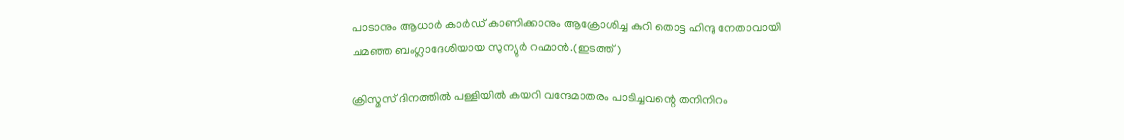പാടാനും ആധാർ കാർഡ് കാണിക്കാനും ആക്രോശിച്ച കുറി തൊട്ട ഹിന്ദു നേതാവായി ചമഞ്ഞ ബംഗ്ലാദേശിയായ സുന്യുര്‍ റഹ്മാന്‍.(ഇടത്ത്)

ക്രിസ്മസ് ദിനത്തില്‍ പള്ളിയില്‍ കയറി വന്ദേമാതരം പാടിച്ചവന്റെ തനിനിറം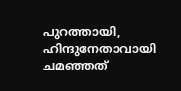പുറത്തായി, ഹിന്ദുനേതാവായി ചമഞ്ഞത്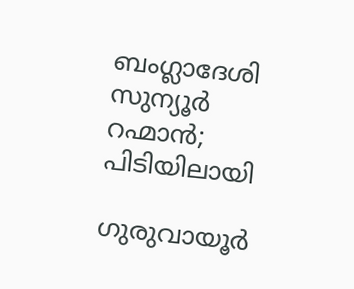ബംഗ്ലാദേശി സുന്യൂര്‍ റഹ്മാന്‍; പിടിയിലായി

ഗുരുവായൂര്‍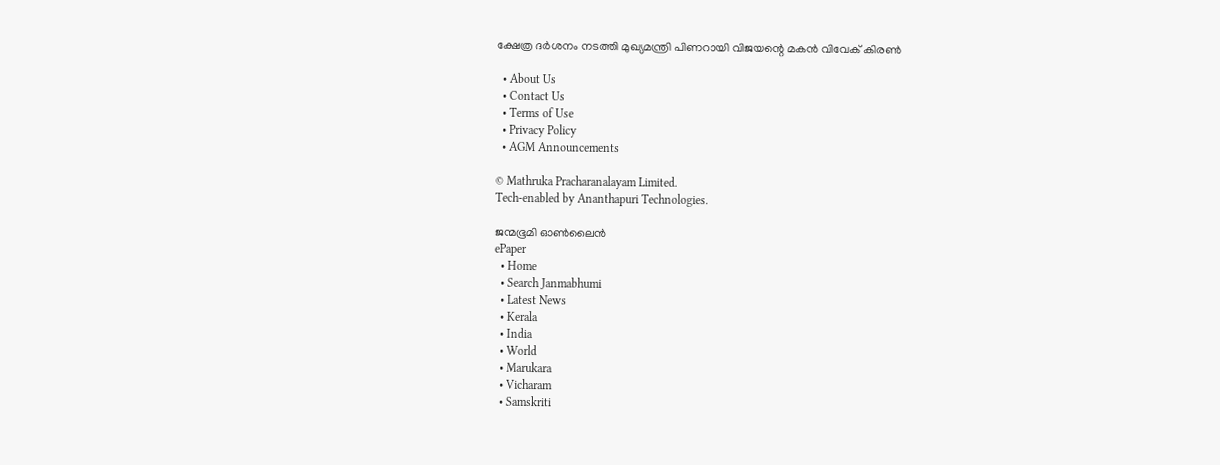ക്ഷേത്ര ദര്‍ശനം നടത്തി മുഖ്യമന്ത്രി പിണറായി വിജയന്റെ മകന്‍ വിവേക് കിരണ്‍

  • About Us
  • Contact Us
  • Terms of Use
  • Privacy Policy
  • AGM Announcements

© Mathruka Pracharanalayam Limited.
Tech-enabled by Ananthapuri Technologies.

ജന്മഭൂമി ഓണ്‍ലൈന്‍
ePaper
  • Home
  • Search Janmabhumi
  • Latest News
  • Kerala
  • India
  • World
  • Marukara
  • Vicharam
  • Samskriti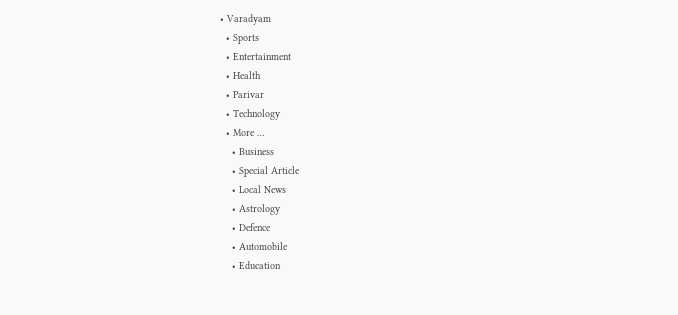• Varadyam
  • Sports
  • Entertainment
  • Health
  • Parivar
  • Technology
  • More …
    • Business
    • Special Article
    • Local News
    • Astrology
    • Defence
    • Automobile
    • Education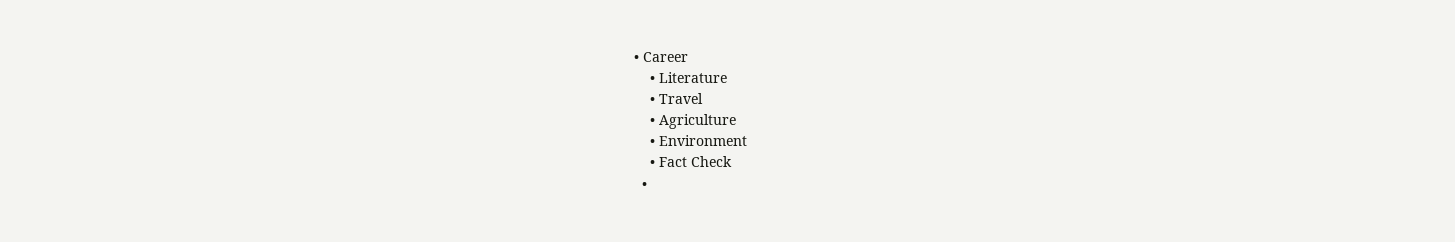• Career
    • Literature
    • Travel
    • Agriculture
    • Environment
    • Fact Check
  •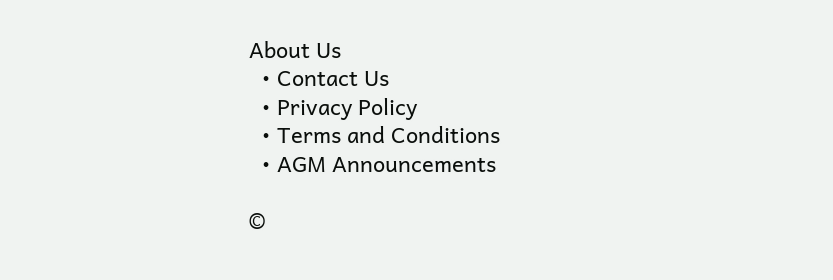About Us
  • Contact Us
  • Privacy Policy
  • Terms and Conditions
  • AGM Announcements

©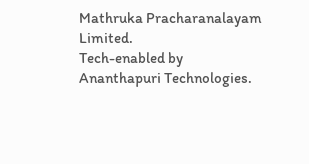Mathruka Pracharanalayam Limited.
Tech-enabled by Ananthapuri Technologies.